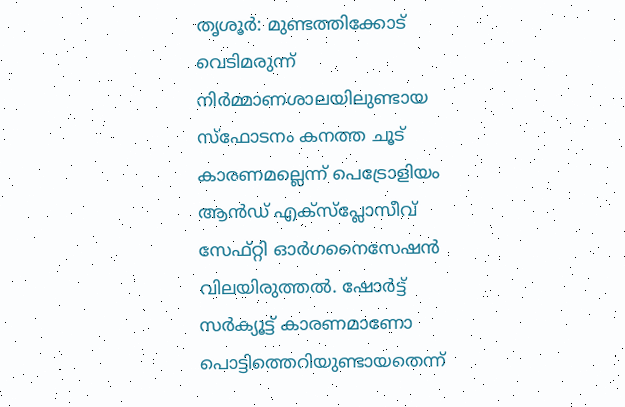തൃശൂർ: മുണ്ടത്തിക്കോട് വെടിമരുന്ന് നിർമ്മാണശാലയിലുണ്ടായ സ്ഫോടനം കനത്ത ചൂട് കാരണമല്ലെന്ന് പെട്രോളിയം ആൻഡ് എക്സ്പ്ലോസീവ് സേഫ്റ്റി ഓർഗനൈസേഷൻ വിലയിരുത്തൽ. ഷോർട്ട് സർക്യൂട്ട് കാരണമാണോ പൊട്ടിത്തെറിയുണ്ടായതെന്ന്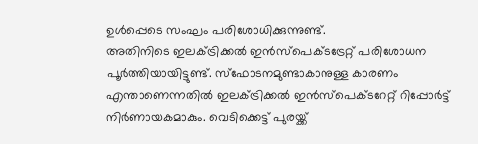ഉൾപ്പെടെ സംഘം പരിശോധിക്കുന്നുണ്ട്.
അതിനിടെ ഇലക്ട്രിക്കൽ ഇൻസ്പെക്ടട്രേറ്റ് പരിശോധന പൂർത്തിയായിട്ടുണ്ട്. സ്ഫോടനമുണ്ടാകാനുള്ള കാരണം എന്താണെന്നതിൽ ഇലക്ട്രിക്കൽ ഇൻസ്പെക്ടറേറ്റ് റിപ്പോർട്ട് നിർണായകമാകും. വെടിക്കെട്ട് പുരയ്ക്ക്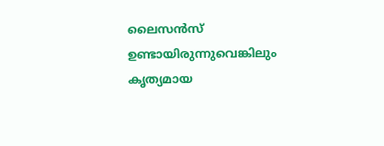ലൈസൻസ് ഉണ്ടായിരുന്നുവെങ്കിലും കൃത്യമായ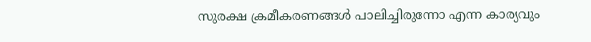സുരക്ഷ ക്രമീകരണങ്ങൾ പാലിച്ചിരുന്നോ എന്ന കാര്യവും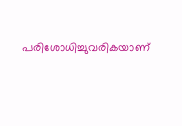പരിശോധിച്ചുവരികയാണ്